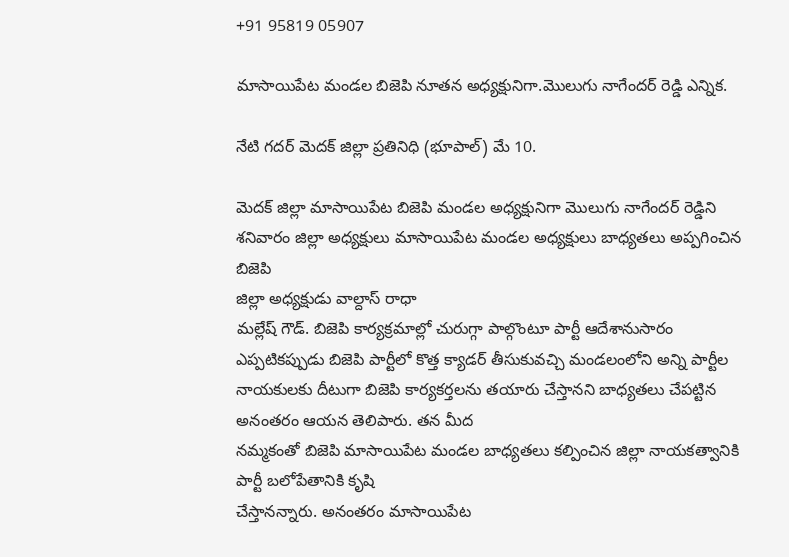+91 95819 05907

మాసాయిపేట మండల బిజెపి నూతన అధ్యక్షునిగా.మొలుగు నాగేందర్ రెడ్డి ఎన్నిక.

నేటి గదర్ మెదక్ జిల్లా ప్రతినిధి (భూపాల్) మే 10.

మెదక్ జిల్లా మాసాయిపేట బిజెపి మండల అధ్యక్షునిగా మొలుగు నాగేందర్ రెడ్డిని శనివారం జిల్లా అధ్యక్షులు మాసాయిపేట మండల అధ్యక్షులు బాధ్యతలు అప్పగించిన బిజెపి
జిల్లా అధ్యక్షుడు వాల్దాస్ రాధా
మల్లేష్ గౌడ్. బిజెపి కార్యక్రమాల్లో చురుగ్గా పాల్గొంటూ పార్టీ ఆదేశానుసారం ఎప్పటికప్పుడు బిజెపి పార్టీలో కొత్త క్యాడర్ తీసుకువచ్చి మండలంలోని అన్ని పార్టీల నాయకులకు దీటుగా బిజెపి కార్యకర్తలను తయారు చేస్తానని బాధ్యతలు చేపట్టిన అనంతరం ఆయన తెలిపారు. తన మీద
నమ్మకంతో బిజెపి మాసాయిపేట మండల బాధ్యతలు కల్పించిన జిల్లా నాయకత్వానికి పార్టీ బలోపేతానికి కృషి
చేస్తానన్నారు. అనంతరం మాసాయిపేట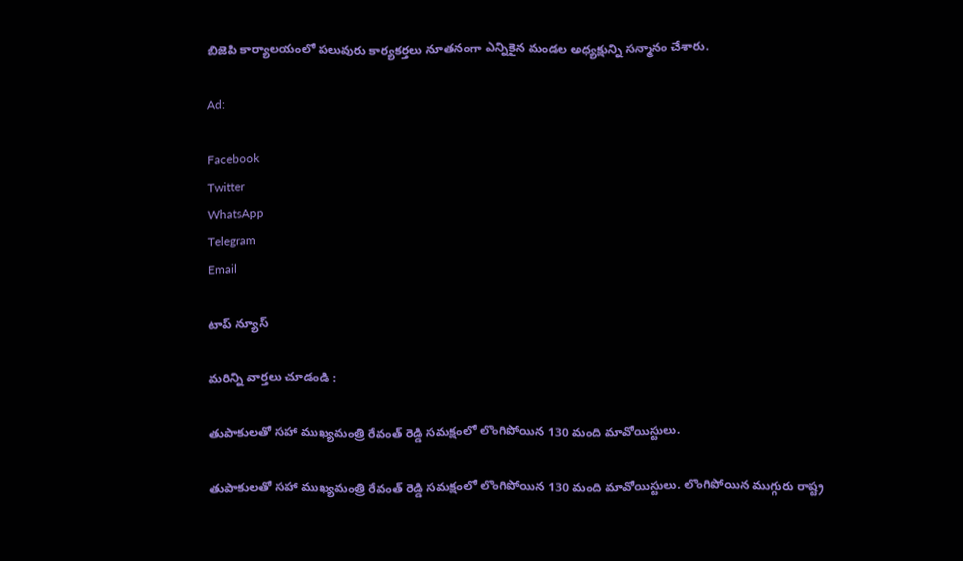బిజెపి కార్యాలయంలో పలువురు కార్యకర్తలు నూతనంగా ఎన్నికైన మండల అధ్యక్షున్ని సన్మానం చేశారు.

Ad:

Facebook
Twitter
WhatsApp
Telegram
Email

టాప్ న్యూస్

మరిన్ని వార్తలు చూడండి :

తుపాకులతో సహా ముఖ్యమంత్రి రేవంత్ రెడ్డి సమక్షంలో లొంగిపోయిన 130 మంది మావోయిస్టులు.

తుపాకులతో సహా ముఖ్యమంత్రి రేవంత్ రెడ్డి సమక్షంలో లొంగిపోయిన 130 మంది మావోయిస్టులు. లొంగిపోయిన ముగ్గురు రాష్ట్ర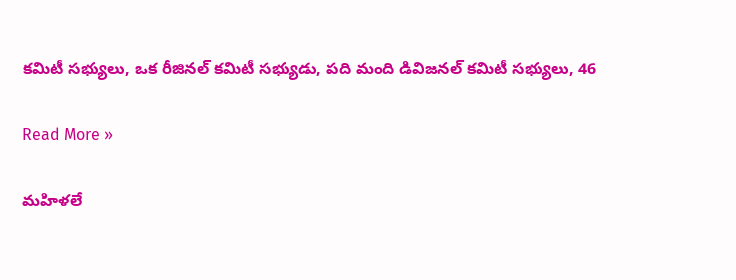కమిటీ సభ్యులు, ఒక రీజినల్ కమిటీ సభ్యుడు, పది మంది డివిజనల్ కమిటీ సభ్యులు, 46

Read More »

మహిళలే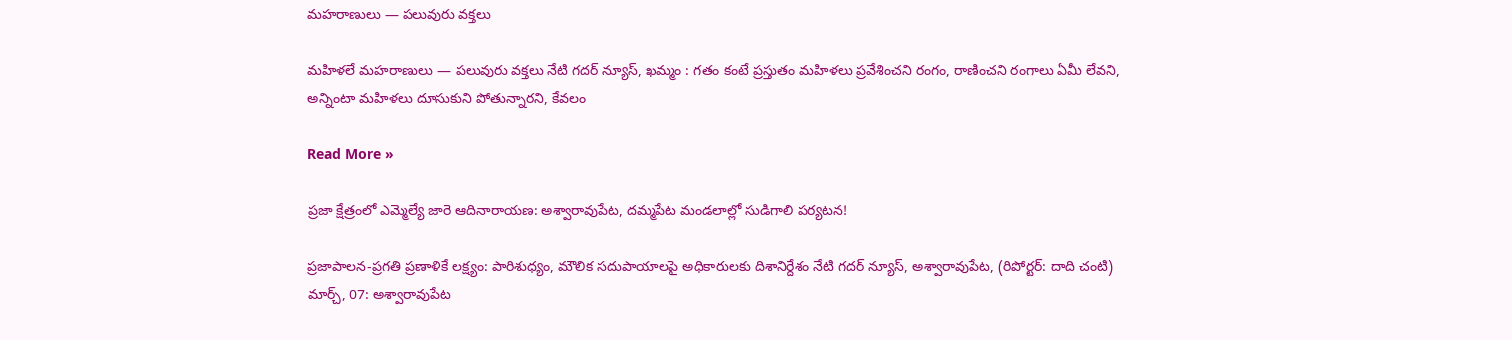మహరాణులు — పలువురు వక్తలు

మహిళలే మహరాణులు — పలువురు వక్తలు నేటి గదర్ న్యూస్, ఖమ్మం : గతం కంటే ప్రస్తుతం మహిళలు ప్రవేశించని రంగం, రాణించని రంగాలు ఏమీ లేవని, అన్నింటా మహిళలు దూసుకుని పోతున్నారని, కేవలం

Read More »

ప్రజా క్షేత్రంలో ఎమ్మెల్యే జారె ఆదినారాయణ: అశ్వారావుపేట, దమ్మపేట మండలాల్లో సుడిగాలి పర్యటన!

ప్రజాపాలన-ప్రగతి ప్రణాళికే లక్ష్యం: పారిశుధ్యం, మౌలిక సదుపాయాలపై అధికారులకు దిశానిర్దేశం నేటి గదర్ న్యూస్, అశ్వారావుపేట, (రిపోర్టర్: దాది చంటి) మార్చ్, 07: అశ్వారావుపేట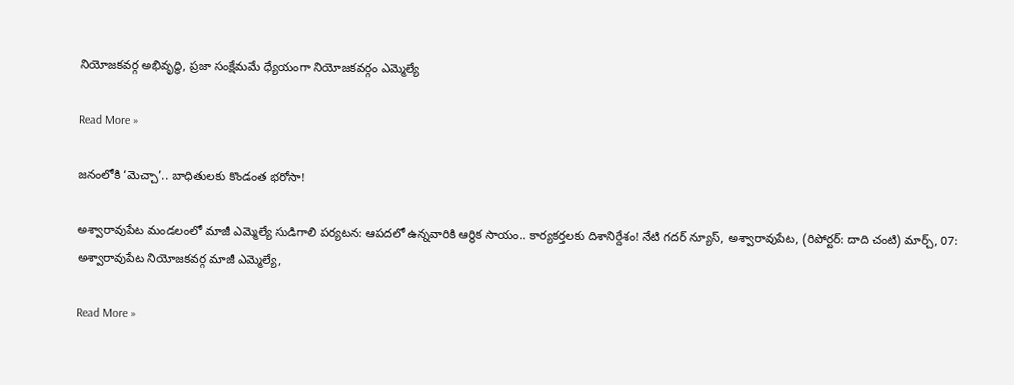నియోజకవర్గ అభివృద్ధి, ప్రజా సంక్షేమమే ధ్యేయంగా నియోజకవర్గం ఎమ్మెల్యే

Read More »

జనంలోకి ‘మెచ్చా’.. బాధితులకు కొండంత భరోసా!

అశ్వారావుపేట మండలంలో మాజీ ఎమ్మెల్యే సుడిగాలి పర్యటన: ఆపదలో ఉన్నవారికి ఆర్థిక సాయం.. కార్యకర్తలకు దిశానిర్దేశం! నేటి గదర్ న్యూస్, అశ్వారావుపేట, (రిపోర్టర్: దాది చంటి) మార్చ్, 07: అశ్వారావుపేట నియోజకవర్గ మాజీ ఎమ్మెల్యే,

Read More »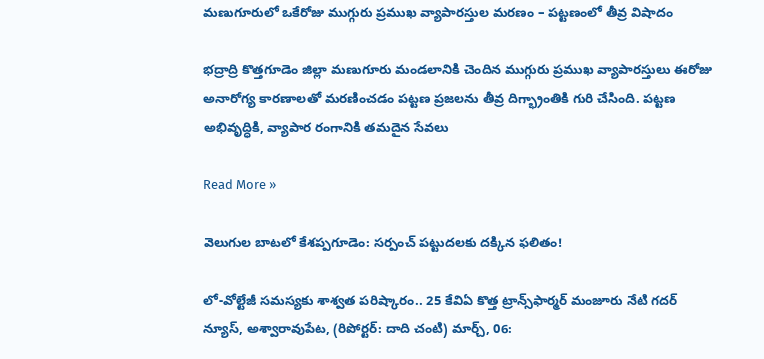మణుగూరులో ఒకేరోజు ముగ్గురు ప్రముఖ వ్యాపారస్తుల మరణం – పట్టణంలో తీవ్ర విషాదం

భద్రాద్రి కొత్తగూడెం జిల్లా మణుగూరు మండలానికి చెందిన ముగ్గురు ప్రముఖ వ్యాపారస్తులు ఈరోజు అనారోగ్య కారణాలతో మరణించడం పట్టణ ప్రజలను తీవ్ర దిగ్భ్రాంతికి గురి చేసింది. పట్టణ అభివృద్ధికి, వ్యాపార రంగానికి తమదైన సేవలు

Read More »

వెలుగుల బాటలో కేశప్పగూడెం: సర్పంచ్ పట్టుదలకు దక్కిన ఫలితం!

లో-వోల్టేజీ సమస్యకు శాశ్వత పరిష్కారం.. 25 కేవిఏ కొత్త ట్రాన్స్‌ఫార్మర్ మంజూరు నేటి గదర్ న్యూస్, అశ్వారావుపేట, (రిపోర్టర్: దాది చంటి) మార్చ్, 06: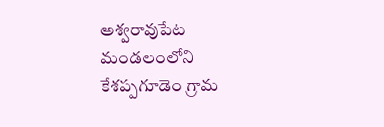అశ్వరావుపేట మండలంలోని కేశప్పగూడెం గ్రామ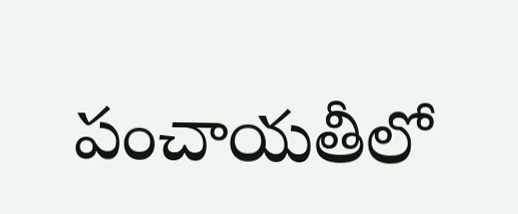పంచాయతీలో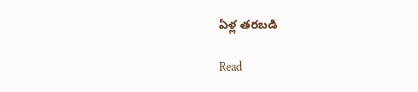ఏళ్ల తరబడి

Read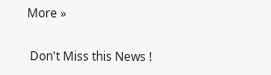More »

 Don't Miss this News !